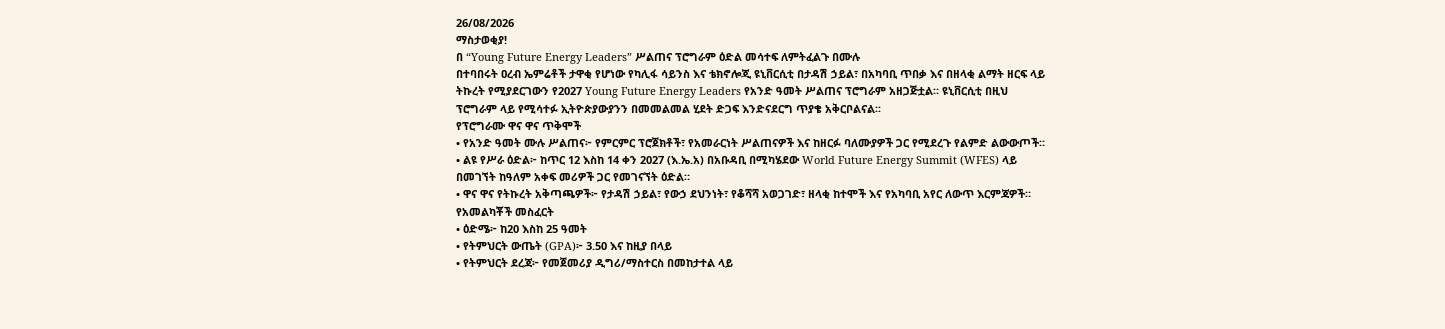26/08/2026
ማስታወቂያ!
በ “Young Future Energy Leaders” ሥልጠና ፕሮግራም ዕድል መሳተፍ ለምትፈልጉ በሙሉ
በተባበሩት ዐረብ ኤምሬቶች ታዋቂ የሆነው የካሊፋ ሳይንስ እና ቴክኖሎጂ ዩኒቨርሲቲ በታዳሽ ኃይል፣ በአካባቢ ጥበቃ እና በዘላቂ ልማት ዘርፍ ላይ ትኩረት የሚያደርገውን የ2027 Young Future Energy Leaders የአንድ ዓመት ሥልጠና ፕሮግራም አዘጋጅቷል። ዩኒቨርሲቲ በዚህ ፕሮግራም ላይ የሚሳተፉ ኢትዮጵያውያንን በመመልመል ሂደት ድጋፍ እንድናደርግ ጥያቄ አቅርቦልናል፡፡
የፕሮግራሙ ዋና ዋና ጥቅሞች
• የአንድ ዓመት ሙሉ ሥልጠና፦ የምርምር ፕሮጀክቶች፣ የአመራርነት ሥልጠናዎች እና ከዘርፉ ባለሙያዎች ጋር የሚደረጉ የልምድ ልውውጦች።
• ልዩ የሥራ ዕድል፦ ከጥር 12 እስከ 14 ቀን 2027 (እ.ኤ.አ) በአቡዳቢ በሚካሄደው World Future Energy Summit (WFES) ላይ በመገኘት ከዓለም አቀፍ መሪዎች ጋር የመገናኘት ዕድል።
• ዋና ዋና የትኩረት አቅጣጫዎች፦ የታዳሽ ኃይል፣ የውኃ ደህንነት፣ የቆሻሻ አወጋገድ፣ ዘላቂ ከተሞች እና የአካባቢ አየር ለውጥ እርምጃዎች።
የአመልካቾች መስፈርት
• ዕድሜ፦ ከ20 እስከ 25 ዓመት
• የትምህርት ውጤት (GPA)፦ 3.50 እና ከዚያ በላይ
• የትምህርት ደረጃ፦ የመጀመሪያ ዲግሪ/ማስተርስ በመከታተል ላይ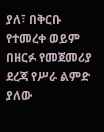ያለ፣ በቅርቡ የተመረቀ ወይም በዘርፉ የመጀመሪያ ደረጃ የሥራ ልምድ ያለው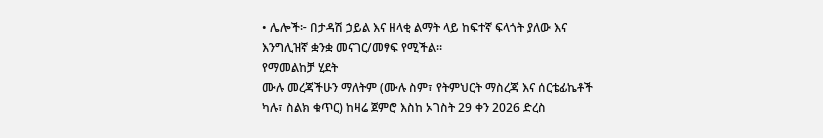• ሌሎች፦ በታዳሽ ኃይል እና ዘላቂ ልማት ላይ ከፍተኛ ፍላጎት ያለው እና እንግሊዝኛ ቋንቋ መናገር/መፃፍ የሚችል።
የማመልከቻ ሂደት
ሙሉ መረጃችሁን ማለትም (ሙሉ ስም፣ የትምህርት ማስረጃ እና ሰርቴፊኬቶች ካሉ፣ ስልክ ቁጥር) ከዛሬ ጀምሮ እስከ ኦገስት 29 ቀን 2026 ድረስ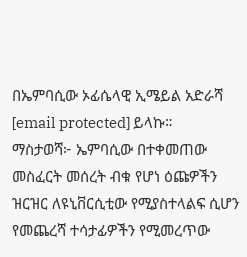በኤምባሲው ኦፊሴላዊ ኢሜይል አድራሻ [email protected] ይላኩ።
ማስታወሻ፦ ኤምባሲው በተቀመጠው መስፈርት መሰረት ብቁ የሆነ ዕጩዎችን ዝርዝር ለዩኒቨርሲቲው የሚያስተላልፍ ሲሆን የመጨረሻ ተሳታፊዎችን የሚመረጥው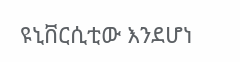ዩኒቨርሲቲው እንደሆነ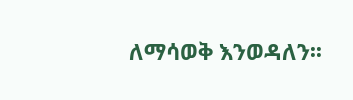ለማሳወቅ እንወዳለን፡፡